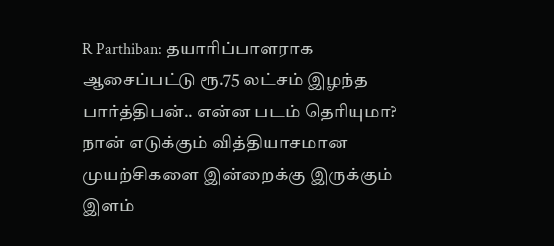R Parthiban: தயாரிப்பாளராக ஆசைப்பட்டு ரூ.75 லட்சம் இழந்த பார்த்திபன்.. என்ன படம் தெரியுமா?
நான் எடுக்கும் வித்தியாசமான முயற்சிகளை இன்றைக்கு இருக்கும் இளம்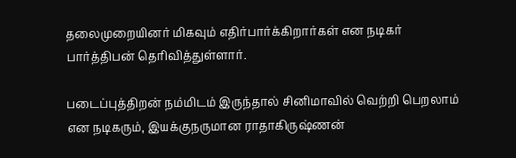தலைமுறையினர் மிகவும் எதிர்பார்க்கிறார்கள் என நடிகர் பார்த்திபன் தெரிவித்துள்ளார்.

படைப்புத்திறன் நம்மிடம் இருந்தால் சினிமாவில் வெற்றி பெறலாம் என நடிகரும், இயக்குநருமான ராதாகிருஷ்ணன்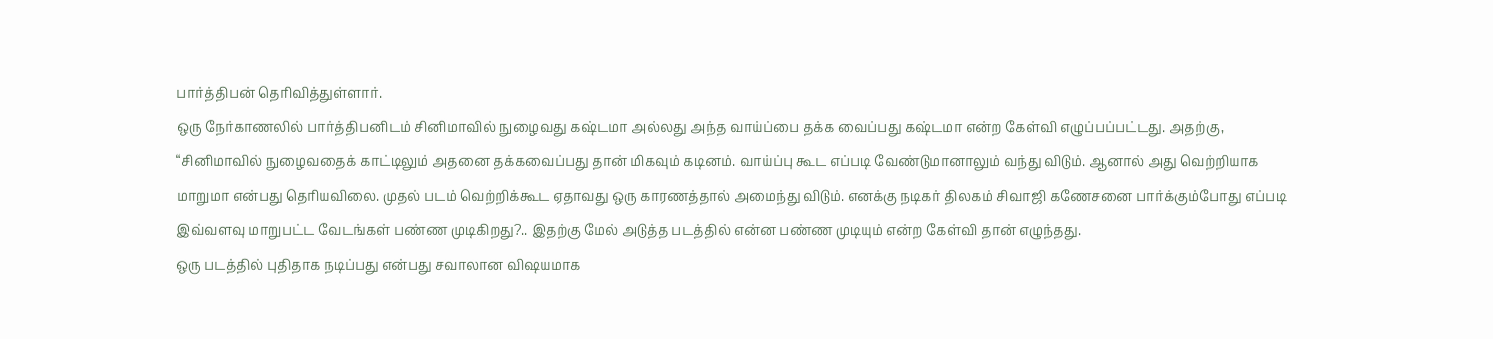பார்த்திபன் தெரிவித்துள்ளார்.
ஒரு நேர்காணலில் பார்த்திபனிடம் சினிமாவில் நுழைவது கஷ்டமா அல்லது அந்த வாய்ப்பை தக்க வைப்பது கஷ்டமா என்ற கேள்வி எழுப்பப்பட்டது. அதற்கு, “சினிமாவில் நுழைவதைக் காட்டிலும் அதனை தக்கவைப்பது தான் மிகவும் கடினம். வாய்ப்பு கூட எப்படி வேண்டுமானாலும் வந்து விடும். ஆனால் அது வெற்றியாக மாறுமா என்பது தெரியவிலை. முதல் படம் வெற்றிக்கூட ஏதாவது ஒரு காரணத்தால் அமைந்து விடும். எனக்கு நடிகர் திலகம் சிவாஜி கணேசனை பார்க்கும்போது எப்படி இவ்வளவு மாறுபட்ட வேடங்கள் பண்ண முடிகிறது?.. இதற்கு மேல் அடுத்த படத்தில் என்ன பண்ண முடியும் என்ற கேள்வி தான் எழுந்தது.
ஒரு படத்தில் புதிதாக நடிப்பது என்பது சவாலான விஷயமாக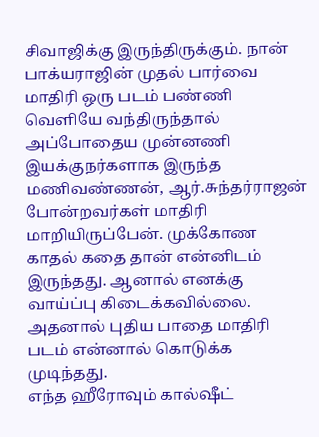சிவாஜிக்கு இருந்திருக்கும். நான் பாக்யராஜின் முதல் பார்வை மாதிரி ஒரு படம் பண்ணி வெளியே வந்திருந்தால் அப்போதைய முன்னணி இயக்குநர்களாக இருந்த மணிவண்ணன், ஆர்.சுந்தர்ராஜன் போன்றவர்கள் மாதிரி மாறியிருப்பேன். முக்கோண காதல் கதை தான் என்னிடம் இருந்தது. ஆனால் எனக்கு வாய்ப்பு கிடைக்கவில்லை. அதனால் புதிய பாதை மாதிரி படம் என்னால் கொடுக்க முடிந்தது.
எந்த ஹீரோவும் கால்ஷீட்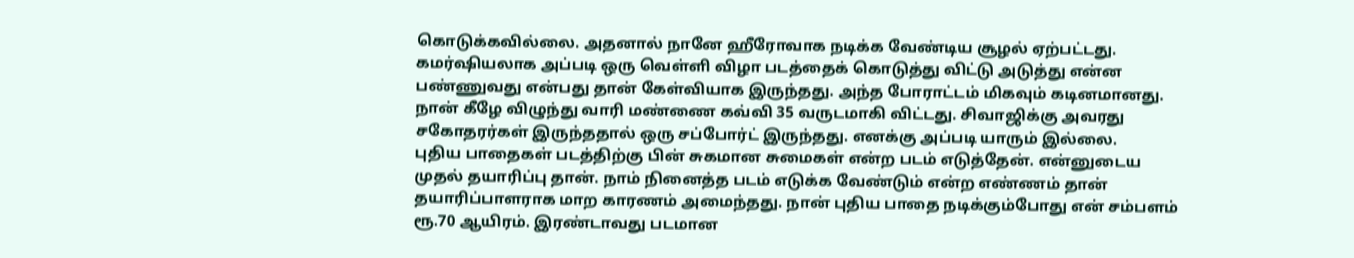கொடுக்கவில்லை. அதனால் நானே ஹீரோவாக நடிக்க வேண்டிய சூழல் ஏற்பட்டது. கமர்ஷியலாக அப்படி ஒரு வெள்ளி விழா படத்தைக் கொடுத்து விட்டு அடுத்து என்ன பண்ணுவது என்பது தான் கேள்வியாக இருந்தது. அந்த போராட்டம் மிகவும் கடினமானது. நான் கீழே விழுந்து வாரி மண்ணை கவ்வி 35 வருடமாகி விட்டது. சிவாஜிக்கு அவரது சகோதரர்கள் இருந்ததால் ஒரு சப்போர்ட் இருந்தது. எனக்கு அப்படி யாரும் இல்லை.
புதிய பாதைகள் படத்திற்கு பின் சுகமான சுமைகள் என்ற படம் எடுத்தேன். என்னுடைய முதல் தயாரிப்பு தான். நாம் நினைத்த படம் எடுக்க வேண்டும் என்ற எண்ணம் தான் தயாரிப்பாளராக மாற காரணம் அமைந்தது. நான் புதிய பாதை நடிக்கும்போது என் சம்பளம் ரூ.70 ஆயிரம். இரண்டாவது படமான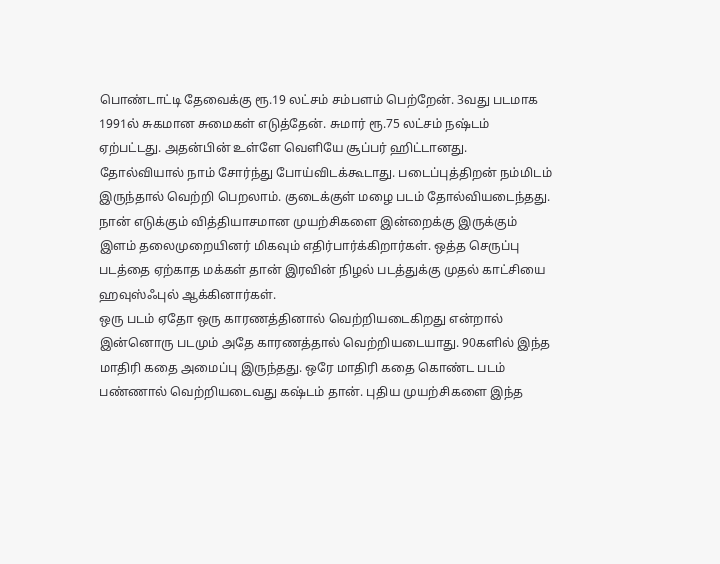பொண்டாட்டி தேவைக்கு ரூ.19 லட்சம் சம்பளம் பெற்றேன். 3வது படமாக 1991ல் சுகமான சுமைகள் எடுத்தேன். சுமார் ரூ.75 லட்சம் நஷ்டம் ஏற்பட்டது. அதன்பின் உள்ளே வெளியே சூப்பர் ஹிட்டானது.
தோல்வியால் நாம் சோர்ந்து போய்விடக்கூடாது. படைப்புத்திறன் நம்மிடம் இருந்தால் வெற்றி பெறலாம். குடைக்குள் மழை படம் தோல்வியடைந்தது. நான் எடுக்கும் வித்தியாசமான முயற்சிகளை இன்றைக்கு இருக்கும் இளம் தலைமுறையினர் மிகவும் எதிர்பார்க்கிறார்கள். ஒத்த செருப்பு படத்தை ஏற்காத மக்கள் தான் இரவின் நிழல் படத்துக்கு முதல் காட்சியை ஹவுஸ்ஃபுல் ஆக்கினார்கள்.
ஒரு படம் ஏதோ ஒரு காரணத்தினால் வெற்றியடைகிறது என்றால் இன்னொரு படமும் அதே காரணத்தால் வெற்றியடையாது. 90களில் இந்த மாதிரி கதை அமைப்பு இருந்தது. ஒரே மாதிரி கதை கொண்ட படம் பண்ணால் வெற்றியடைவது கஷ்டம் தான். புதிய முயற்சிகளை இந்த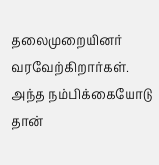தலைமுறையினர் வரவேற்கிறார்கள். அந்த நம்பிக்கையோடு தான்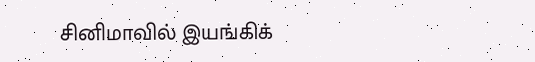சினிமாவில் இயங்கிக்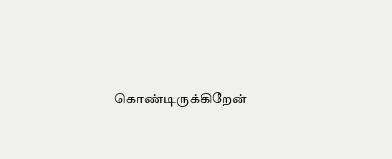கொண்டிருக்கிறேன்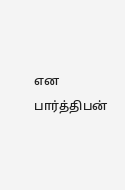என பார்த்திபன்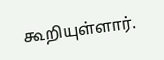கூறியுள்ளார்.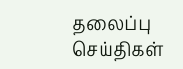தலைப்பு செய்திகள்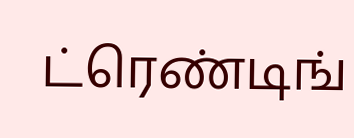ட்ரெண்டிங்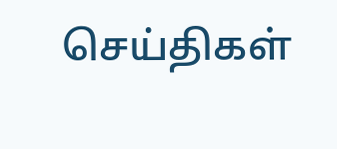செய்திகள்